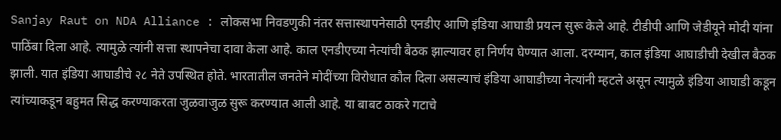Sanjay Raut on NDA Alliance : लोकसभा निवडणुकी नंतर सत्तास्थापनेसाठी एनडीए आणि इंडिया आघाडी प्रयत्न सुरू केले आहे. टीडीपी आणि जेडीयूने मोदी यांना पाठिंबा दिला आहे. त्यामुळे त्यांनी सत्ता स्थापनेचा दावा केला आहे. काल एनडीएच्या नेत्यांची बैठक झाल्यावर हा निर्णय घेण्यात आला. दरम्यान, काल इंडिया आघाडीची देखील बैठक झाली. यात इंडिया आघाडीचे २८ नेते उपस्थित होते. भारतातील जनतेने मोदींच्या विरोधात कौल दिला असल्याचं इंडिया आघाडीच्या नेत्यांनी म्हटले असून त्यामुळे इंडिया आघाडी कडून त्यांच्याकडून बहुमत सिद्ध करण्याकरता जुळवाजुळ सुरू करण्यात आली आहे. या बाबट ठाकरे गटाचे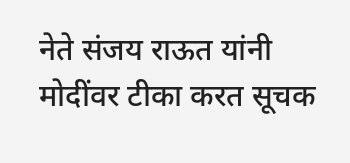नेते संजय राऊत यांनी मोदींवर टीका करत सूचक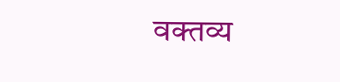वक्तव्य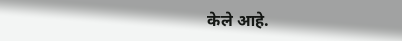केले आहे.